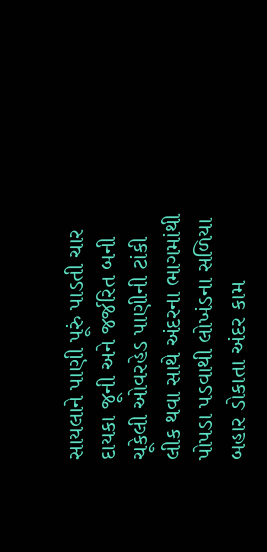સાયલાને પાણી પૂરું પાડતી ચાર દાયકા જૂની અને જર્જરિત બની ચૂકેલી ઓવરહેડ પાણીની ટાંકી લીક થવા સાથે અંદરના ભાગમાંથી પોપડા પડવાથી લોખંડના સળિયા બહાર ડોકાતા અંદર કામ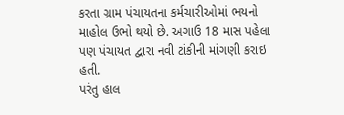કરતા ગ્રામ પંચાયતના કર્મચારીઓમાં ભયનો માહોલ ઉભો થયો છે. અગાઉ 18 માસ પહેલા પણ પંચાયત દ્વારા નવી ટાંકીની માંગણી કરાઇ હતી.
પરંતુ હાલ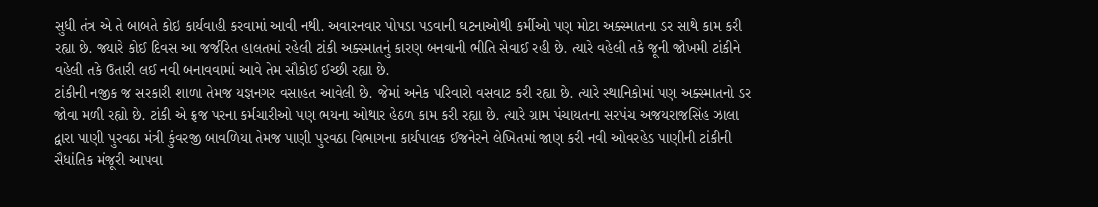સુધી તંત્ર એ તે બાબતે કોઇ કાર્યવાહી કરવામાં આવી નથી. અવારનવાર પોપડા પડવાની ઘટનાઓથી કર્મીઓ પણ મોટા અક્સ્માતના ડર સાથે કામ કરી રહ્યા છે. જ્યારે કોઈ દિવસ આ જર્જરિત હાલતમાં રહેલી ટાંકી અક્સ્માતનું કારણ બનવાની ભીતિ સેવાઈ રહી છે. ત્યારે વહેલી તકે જૂની જોખમી ટાંકીને વહેલી તકે ઉતારી લઈ નવી બનાવવામાં આવે તેમ સૌકોઈ ઈચ્છી રહ્યા છે.
ટાંકીની નજીક જ સરકારી શાળા તેમજ યજ્ઞનગર વસાહત આવેલી છે. જેમાં અનેક પરિવારો વસવાટ કરી રહ્યા છે. ત્યારે સ્થાનિકોમાં પણ અક્સ્માતનો ડર જોવા મળી રહ્યો છે. ટાંકી એ ફ્રજ પરના કર્મચારીઓ પણ ભયના ઓથાર હેઠળ કામ કરી રહ્યા છે. ત્યારે ગ્રામ પંચાયતના સરપંચ અજયરાજસિંહ ઝાલા દ્વારા પાણી પુરવઠા મંત્રી કુંવરજી બાવળિયા તેમજ પાણી પુરવઠા વિભાગના કાર્યપાલક ઈજનેરને લેખિતમાં જાણ કરી નવી ઓવરહેડ પાણીની ટાંકીની સૈધાંતિક મંજૂરી આપવા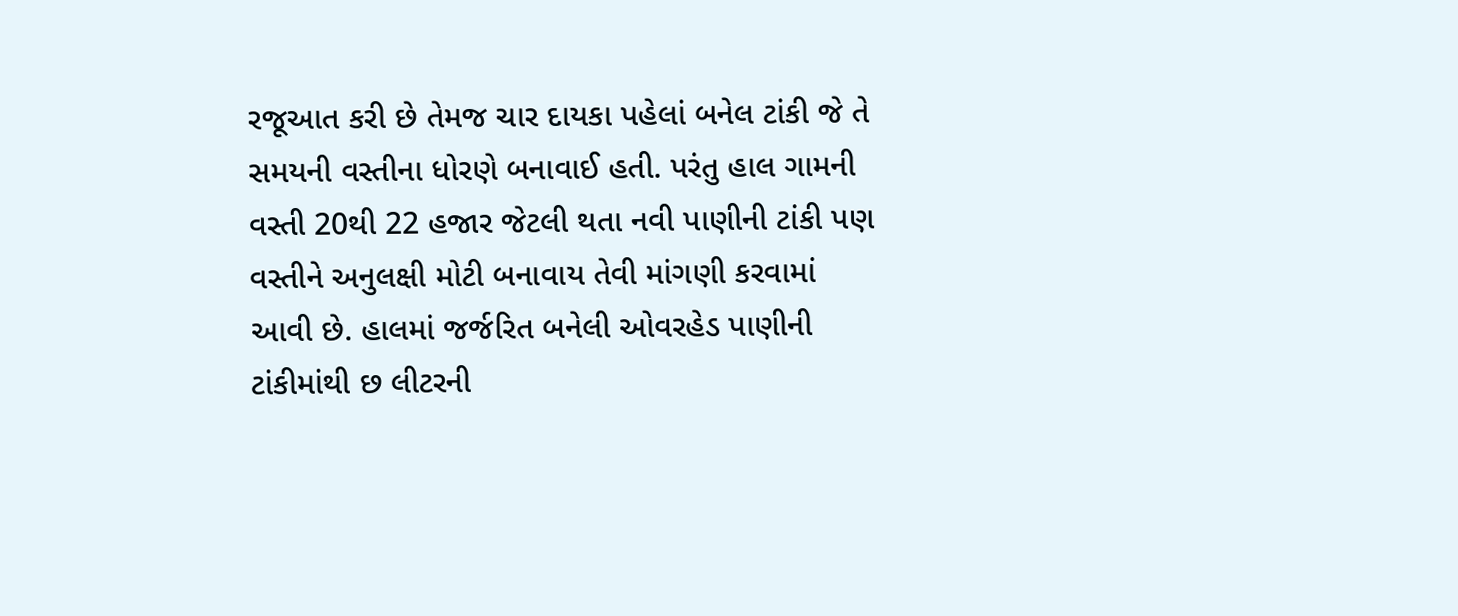રજૂઆત કરી છે તેમજ ચાર દાયકા પહેલાં બનેલ ટાંકી જે તે સમયની વસ્તીના ધોરણે બનાવાઈ હતી. પરંતુ હાલ ગામની વસ્તી 20થી 22 હજાર જેટલી થતા નવી પાણીની ટાંકી પણ વસ્તીને અનુલક્ષી મોટી બનાવાય તેવી માંગણી કરવામાં આવી છે. હાલમાં જર્જરિત બનેલી ઓવરહેડ પાણીની ટાંકીમાંથી છ લીટરની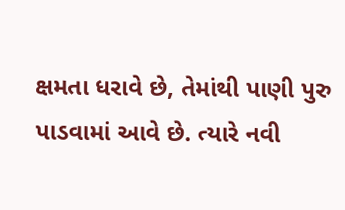ક્ષમતા ધરાવે છે, તેમાંથી પાણી પુરુ પાડવામાં આવે છે. ત્યારે નવી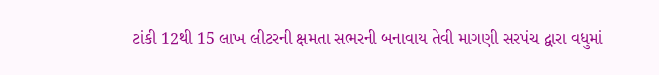ટાંકી 12થી 15 લાખ લીટરની ક્ષમતા સભરની બનાવાય તેવી માગણી સરપંચ દ્વારા વધુમાં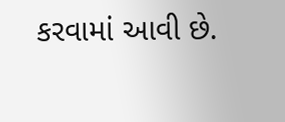કરવામાં આવી છે.